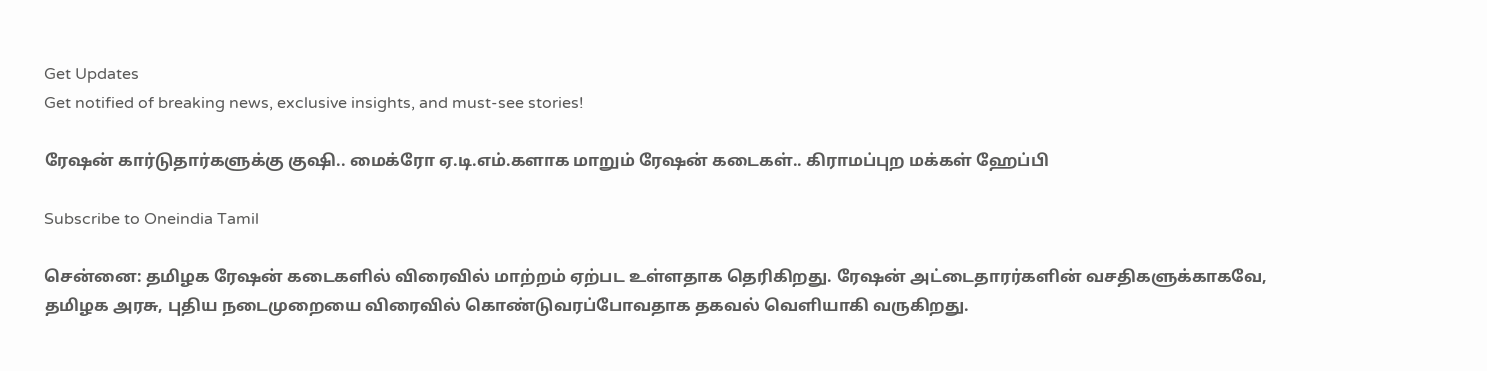Get Updates
Get notified of breaking news, exclusive insights, and must-see stories!

ரேஷன் கார்டுதார்களுக்கு குஷி.. மைக்ரோ ஏ.டி.எம்.களாக மாறும் ரேஷன் கடைகள்.. கிராமப்புற மக்கள் ஹேப்பி

Subscribe to Oneindia Tamil

சென்னை: தமிழக ரேஷன் கடைகளில் விரைவில் மாற்றம் ஏற்பட உள்ளதாக தெரிகிறது. ரேஷன் அட்டைதாரர்களின் வசதிகளுக்காகவே, தமிழக அரசு, புதிய நடைமுறையை விரைவில் கொண்டுவரப்போவதாக தகவல் வெளியாகி வருகிறது.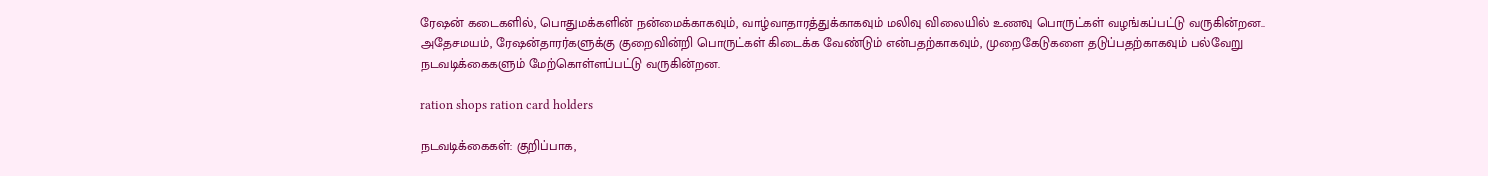ரேஷன் கடைகளில், பொதுமக்களின் நன்மைக்காகவும், வாழ்வாதாரத்துக்காகவும் மலிவு விலையில் உணவு பொருட்கள் வழங்கப்பட்டு வருகின்றன.. அதேசமயம், ரேஷன்தாரர்களுக்கு குறைவின்றி பொருட்கள் கிடைக்க வேண்டும் என்பதற்காகவும், முறைகேடுகளை தடுப்பதற்காகவும் பல்வேறு நடவடிக்கைகளும் மேற்கொள்ளப்பட்டு வருகின்றன.

ration shops ration card holders

நடவடிக்கைகள்: குறிப்பாக,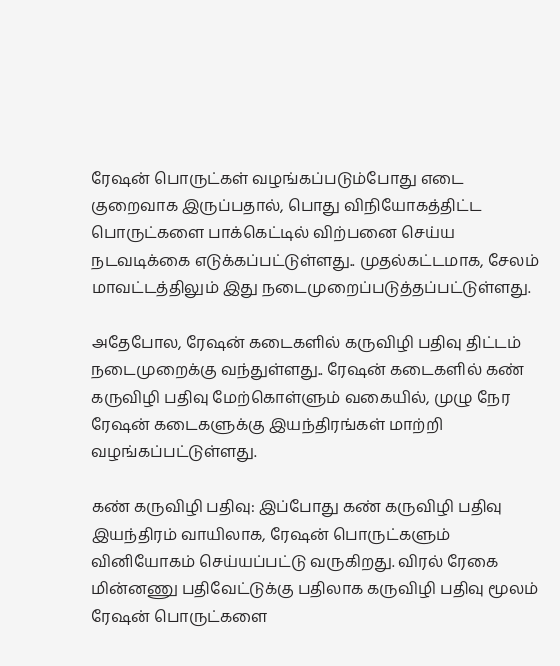ரேஷன் பொருட்கள் வழங்கப்படும்போது எடை குறைவாக இருப்பதால், பொது விநியோகத்திட்ட பொருட்களை பாக்கெட்டில் விற்பனை செய்ய நடவடிக்கை எடுக்கப்பட்டுள்ளது.. முதல்கட்டமாக, சேலம் மாவட்டத்திலும் இது நடைமுறைப்படுத்தப்பட்டுள்ளது.

அதேபோல, ரேஷன் கடைகளில் கருவிழி பதிவு திட்டம் நடைமுறைக்கு வந்துள்ளது.. ரேஷன் கடைகளில் கண் கருவிழி பதிவு மேற்கொள்ளும் வகையில், முழு நேர ரேஷன் கடைகளுக்கு இயந்திரங்கள் மாற்றி வழங்கப்பட்டுள்ளது.

கண் கருவிழி பதிவு: இப்போது கண் கருவிழி பதிவு இயந்திரம் வாயிலாக, ரேஷன் பொருட்களும் வினியோகம் செய்யப்பட்டு வருகிறது. விரல் ரேகை மின்னணு பதிவேட்டுக்கு பதிலாக கருவிழி பதிவு மூலம் ரேஷன் பொருட்களை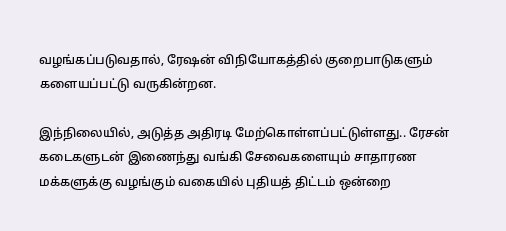வழங்கப்படுவதால், ரேஷன் விநியோகத்தில் குறைபாடுகளும் களையப்பட்டு வருகின்றன.

இந்நிலையில், அடுத்த அதிரடி மேற்கொள்ளப்பட்டுள்ளது.. ரேசன் கடைகளுடன் இணைந்து வங்கி சேவைகளையும் சாதாரண மக்களுக்கு வழங்கும் வகையில் புதியத் திட்டம் ஒன்றை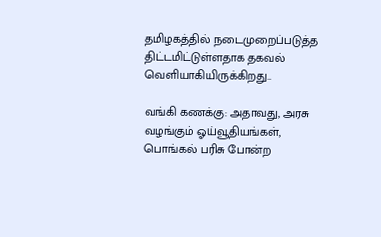தமிழகத்தில் நடைமுறைப்படுத்த திட்டமிட்டுள்ளதாக தகவல் வெளியாகியிருக்கிறது..

வங்கி கணக்கு: அதாவது, அரசு வழங்கும் ஓய்வூதியங்கள், பொங்கல் பரிசு போன்ற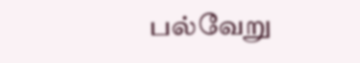பல்வேறு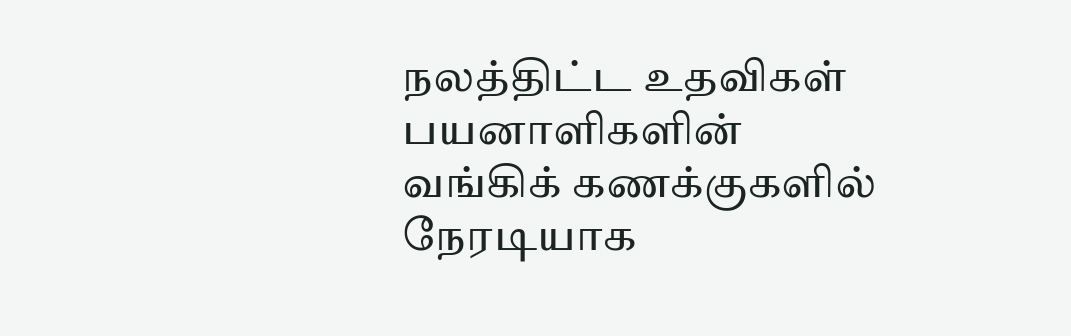நலத்திட்ட உதவிகள் பயனாளிகளின் வங்கிக் கணக்குகளில் நேரடியாக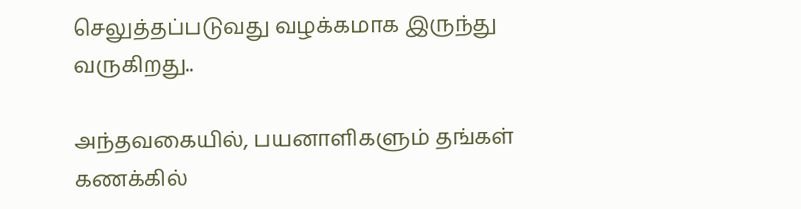செலுத்தப்படுவது வழக்கமாக இருந்து வருகிறது..

அந்தவகையில், பயனாளிகளும் தங்கள் கணக்கில்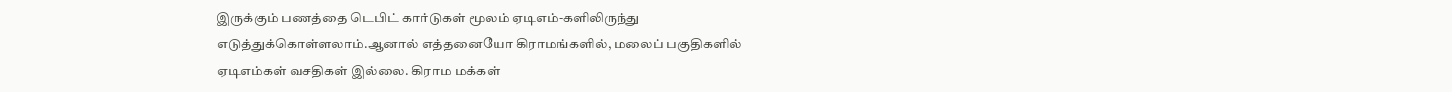இருக்கும் பணத்தை டெபிட் கார்டுகள் மூலம் ஏடிஎம்-களிலிருந்து எடுத்துக்கொள்ளலாம்.ஆனால் எத்தனையோ கிராமங்களில், மலைப் பகுதிகளில் ஏடிஎம்கள் வசதிகள் இல்லை. கிராம மக்கள்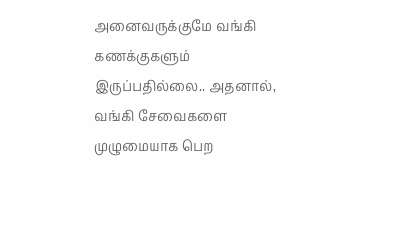அனைவருக்குமே வங்கி கணக்குகளும் இருப்பதில்லை.. அதனால், வங்கி சேவைகளை முழுமையாக பெற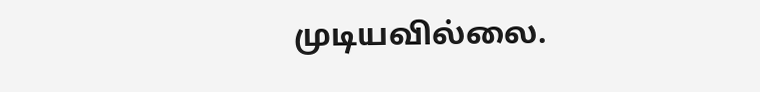முடியவில்லை.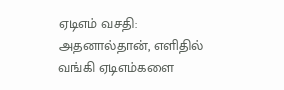ஏடிஎம் வசதி: அதனால்தான், எளிதில் வங்கி ஏடிஎம்களை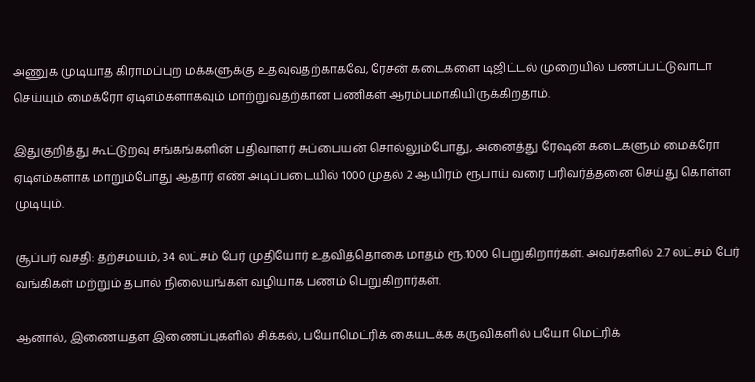அணுக முடியாத கிராமப்புற மக்களுக்கு உதவுவதற்காகவே, ரேசன் கடைகளை டிஜிட்டல் முறையில் பணப்பட்டுவாடா செய்யும் மைக்ரோ ஏடிஎம்களாகவும் மாற்றுவதற்கான பணிகள் ஆரம்பமாகியிருக்கிறதாம்.

இதுகுறித்து கூட்டுறவு சங்கங்களின் பதிவாளர் சுப்பையன் சொல்லும்போது, அனைத்து ரேஷன் கடைகளும் மைக்ரோ ஏடிஎம்களாக மாறும்போது ஆதார் எண் அடிப்படையில் 1000 முதல் 2 ஆயிரம் ரூபாய் வரை பரிவர்த்தனை செய்து கொள்ள முடியும்.

சூப்பர் வசதி: தற்சமயம், 34 லட்சம் பேர் முதியோர் உதவித்தொகை மாதம் ரூ.1000 பெறுகிறார்கள். அவர்களில் 2.7 லட்சம் பேர் வங்கிகள் மற்றும் தபால் நிலையங்கள் வழியாக பணம் பெறுகிறார்கள்.

ஆனால், இணையதள இணைப்புகளில் சிக்கல், பயோமெட்ரிக் கையடக்க கருவிகளில் பயோ மெட்ரிக்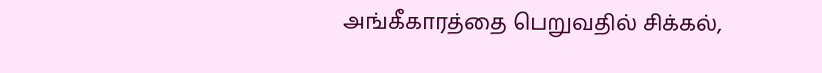அங்கீகாரத்தை பெறுவதில் சிக்கல்,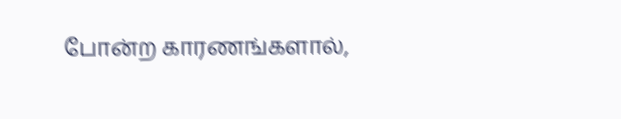போன்ற காரணங்களால்,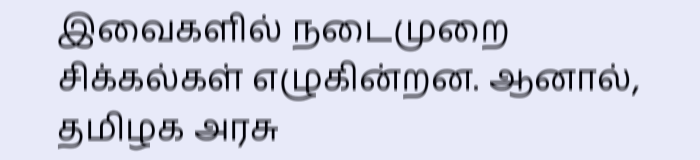இவைகளில் நடைமுறை சிக்கல்கள் எழுகின்றன. ஆனால், தமிழக அரசு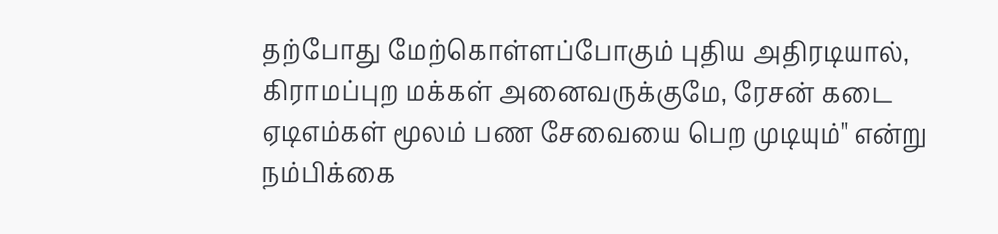தற்போது மேற்கொள்ளப்போகும் புதிய அதிரடியால், கிராமப்புற மக்கள் அனைவருக்குமே, ரேசன் கடை ஏடிஎம்கள் மூலம் பண சேவையை பெற முடியும்" என்று நம்பிக்கை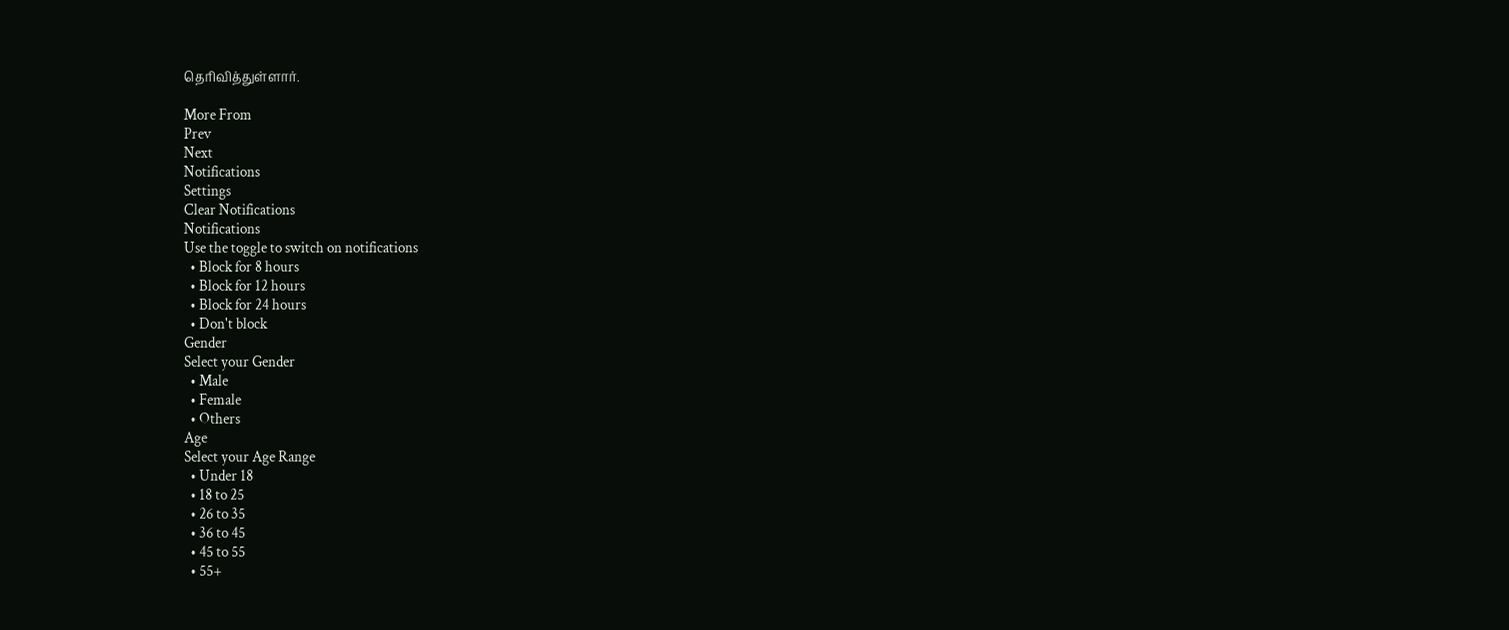தெரிவித்துள்ளார்.

More From
Prev
Next
Notifications
Settings
Clear Notifications
Notifications
Use the toggle to switch on notifications
  • Block for 8 hours
  • Block for 12 hours
  • Block for 24 hours
  • Don't block
Gender
Select your Gender
  • Male
  • Female
  • Others
Age
Select your Age Range
  • Under 18
  • 18 to 25
  • 26 to 35
  • 36 to 45
  • 45 to 55
  • 55+